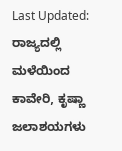Last Updated:
ರಾಜ್ಯದಲ್ಲಿ ಮಳೆಯಿಂದ ಕಾವೇರಿ, ಕೃಷ್ಣಾ ಜಲಾಶಯಗಳು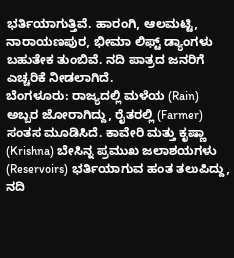ಭರ್ತಿಯಾಗುತ್ತಿವೆ. ಹಾರಂಗಿ, ಆಲಮಟ್ಟಿ, ನಾರಾಯಣಪುರ, ಭೀಮಾ ಲಿಫ್ಟ್ ಡ್ಯಾಂಗಳು ಬಹುತೇಕ ತುಂಬಿವೆ. ನದಿ ಪಾತ್ರದ ಜನರಿಗೆ ಎಚ್ಚರಿಕೆ ನೀಡಲಾಗಿದೆ.
ಬೆಂಗಳೂರು: ರಾಜ್ಯದಲ್ಲಿ ಮಳೆಯ (Rain) ಅಬ್ಬರ ಜೋರಾಗಿದ್ದು, ರೈತರಲ್ಲಿ (Farmer) ಸಂತಸ ಮೂಡಿಸಿದೆ. ಕಾವೇರಿ ಮತ್ತು ಕೃಷ್ಣಾ (Krishna) ಬೇಸಿನ್ನ ಪ್ರಮುಖ ಜಲಾಶಯಗಳು (Reservoirs) ಭರ್ತಿಯಾಗುವ ಹಂತ ತಲುಪಿದ್ದು, ನದಿ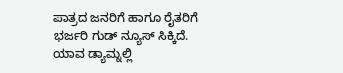ಪಾತ್ರದ ಜನರಿಗೆ ಹಾಗೂ ರೈತರಿಗೆ ಭರ್ಜರಿ ಗುಡ್ ನ್ಯೂಸ್ ಸಿಕ್ಕಿದೆ. ಯಾವ ಡ್ಯಾಮ್ನಲ್ಲಿ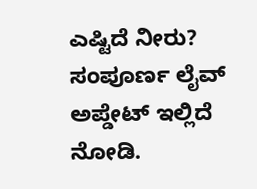ಎಷ್ಟಿದೆ ನೀರು? ಸಂಪೂರ್ಣ ಲೈವ್ ಅಪ್ಡೇಟ್ ಇಲ್ಲಿದೆ ನೋಡಿ.